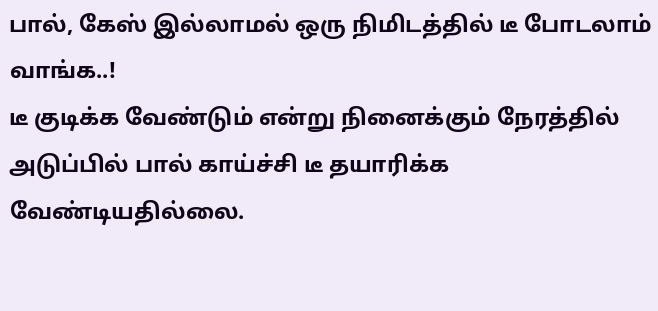பால், கேஸ் இல்லாமல் ஒரு நிமிடத்தில் டீ போடலாம் வாங்க..!
டீ குடிக்க வேண்டும் என்று நினைக்கும் நேரத்தில் அடுப்பில் பால் காய்ச்சி டீ தயாரிக்க வேண்டியதில்லை.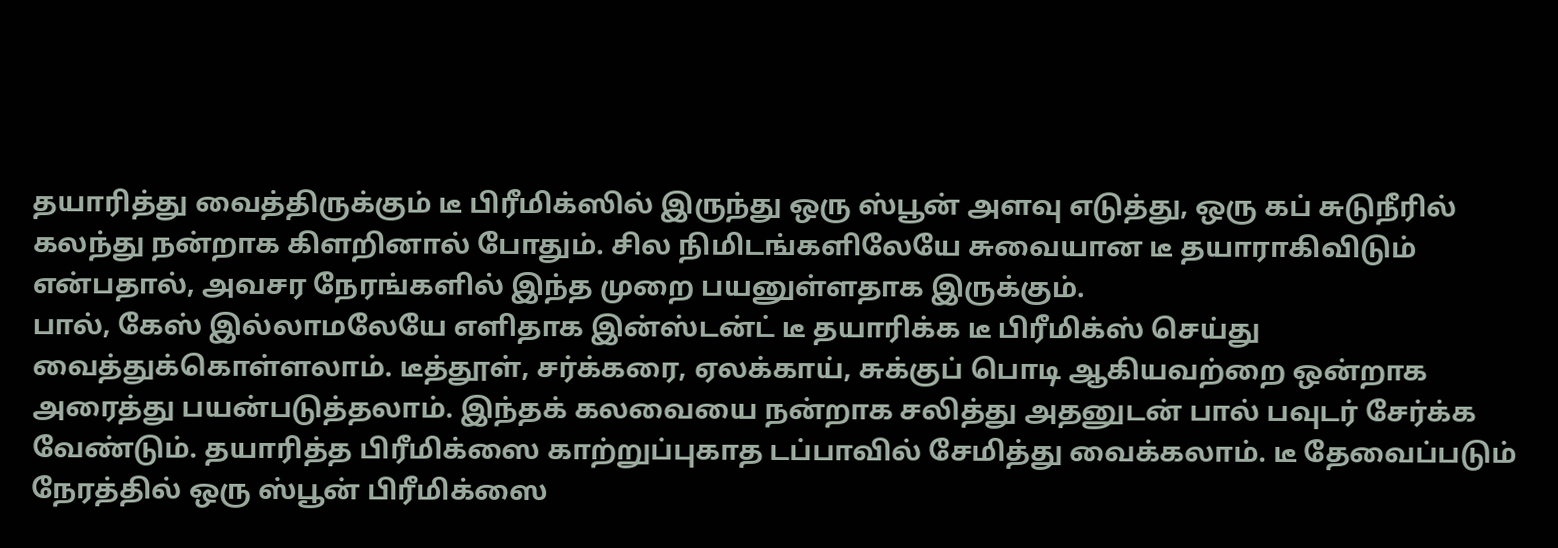தயாரித்து வைத்திருக்கும் டீ பிரீமிக்ஸில் இருந்து ஒரு ஸ்பூன் அளவு எடுத்து, ஒரு கப் சுடுநீரில் கலந்து நன்றாக கிளறினால் போதும். சில நிமிடங்களிலேயே சுவையான டீ தயாராகிவிடும் என்பதால், அவசர நேரங்களில் இந்த முறை பயனுள்ளதாக இருக்கும்.
பால், கேஸ் இல்லாமலேயே எளிதாக இன்ஸ்டன்ட் டீ தயாரிக்க டீ பிரீமிக்ஸ் செய்து வைத்துக்கொள்ளலாம். டீத்தூள், சர்க்கரை, ஏலக்காய், சுக்குப் பொடி ஆகியவற்றை ஒன்றாக அரைத்து பயன்படுத்தலாம். இந்தக் கலவையை நன்றாக சலித்து அதனுடன் பால் பவுடர் சேர்க்க வேண்டும். தயாரித்த பிரீமிக்ஸை காற்றுப்புகாத டப்பாவில் சேமித்து வைக்கலாம். டீ தேவைப்படும் நேரத்தில் ஒரு ஸ்பூன் பிரீமிக்ஸை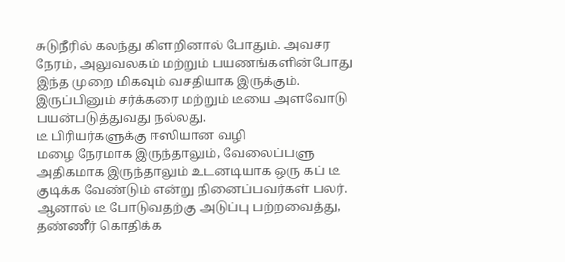சுடுநீரில் கலந்து கிளறினால் போதும். அவசர நேரம், அலுவலகம் மற்றும் பயணங்களின்போது இந்த முறை மிகவும் வசதியாக இருக்கும். இருப்பினும் சர்க்கரை மற்றும் டீயை அளவோடு பயன்படுத்துவது நல்லது.
டீ பிரியர்களுக்கு ஈஸியான வழி
மழை நேரமாக இருந்தாலும், வேலைப்பளு அதிகமாக இருந்தாலும் உடனடியாக ஒரு கப் டீ குடிக்க வேண்டும் என்று நினைப்பவர்கள் பலர். ஆனால் டீ போடுவதற்கு அடுப்பு பற்றவைத்து, தண்ணீர் கொதிக்க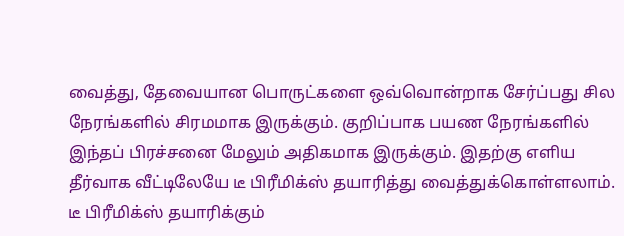வைத்து, தேவையான பொருட்களை ஒவ்வொன்றாக சேர்ப்பது சில நேரங்களில் சிரமமாக இருக்கும். குறிப்பாக பயண நேரங்களில் இந்தப் பிரச்சனை மேலும் அதிகமாக இருக்கும். இதற்கு எளிய தீர்வாக வீட்டிலேயே டீ பிரீமிக்ஸ் தயாரித்து வைத்துக்கொள்ளலாம்.
டீ பிரீமிக்ஸ் தயாரிக்கும்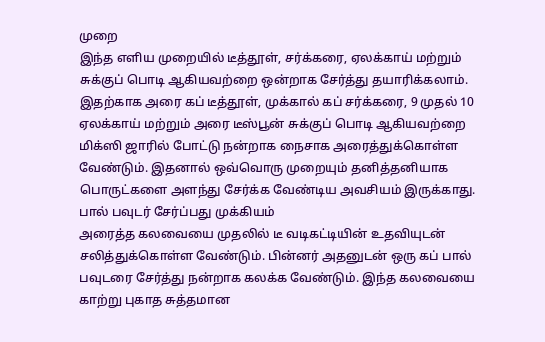முறை
இந்த எளிய முறையில் டீத்தூள், சர்க்கரை, ஏலக்காய் மற்றும் சுக்குப் பொடி ஆகியவற்றை ஒன்றாக சேர்த்து தயாரிக்கலாம். இதற்காக அரை கப் டீத்தூள், முக்கால் கப் சர்க்கரை, 9 முதல் 10 ஏலக்காய் மற்றும் அரை டீஸ்பூன் சுக்குப் பொடி ஆகியவற்றை மிக்ஸி ஜாரில் போட்டு நன்றாக நைசாக அரைத்துக்கொள்ள வேண்டும். இதனால் ஒவ்வொரு முறையும் தனித்தனியாக பொருட்களை அளந்து சேர்க்க வேண்டிய அவசியம் இருக்காது.
பால் பவுடர் சேர்ப்பது முக்கியம்
அரைத்த கலவையை முதலில் டீ வடிகட்டியின் உதவியுடன் சலித்துக்கொள்ள வேண்டும். பின்னர் அதனுடன் ஒரு கப் பால் பவுடரை சேர்த்து நன்றாக கலக்க வேண்டும். இந்த கலவையை காற்று புகாத சுத்தமான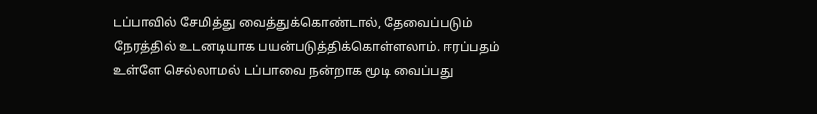டப்பாவில் சேமித்து வைத்துக்கொண்டால், தேவைப்படும் நேரத்தில் உடனடியாக பயன்படுத்திக்கொள்ளலாம். ஈரப்பதம் உள்ளே செல்லாமல் டப்பாவை நன்றாக மூடி வைப்பது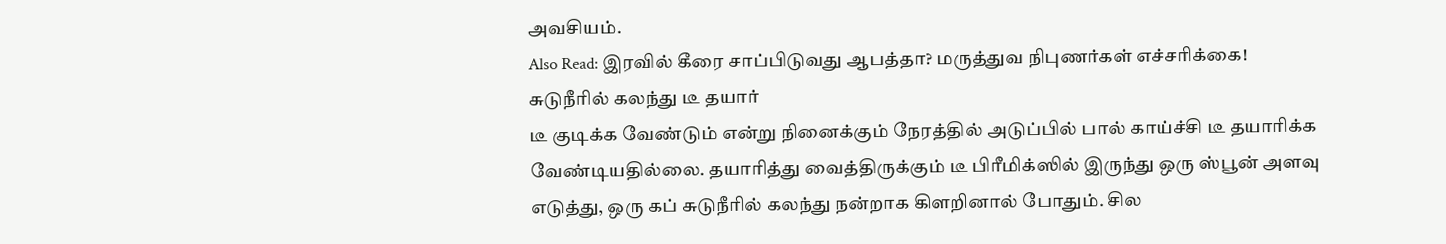அவசியம்.
Also Read: இரவில் கீரை சாப்பிடுவது ஆபத்தா? மருத்துவ நிபுணர்கள் எச்சரிக்கை!
சுடுநீரில் கலந்து டீ தயார்
டீ குடிக்க வேண்டும் என்று நினைக்கும் நேரத்தில் அடுப்பில் பால் காய்ச்சி டீ தயாரிக்க வேண்டியதில்லை. தயாரித்து வைத்திருக்கும் டீ பிரீமிக்ஸில் இருந்து ஒரு ஸ்பூன் அளவு எடுத்து, ஒரு கப் சுடுநீரில் கலந்து நன்றாக கிளறினால் போதும். சில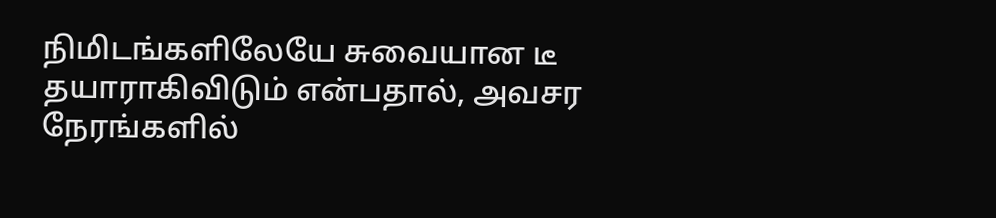நிமிடங்களிலேயே சுவையான டீ தயாராகிவிடும் என்பதால், அவசர நேரங்களில்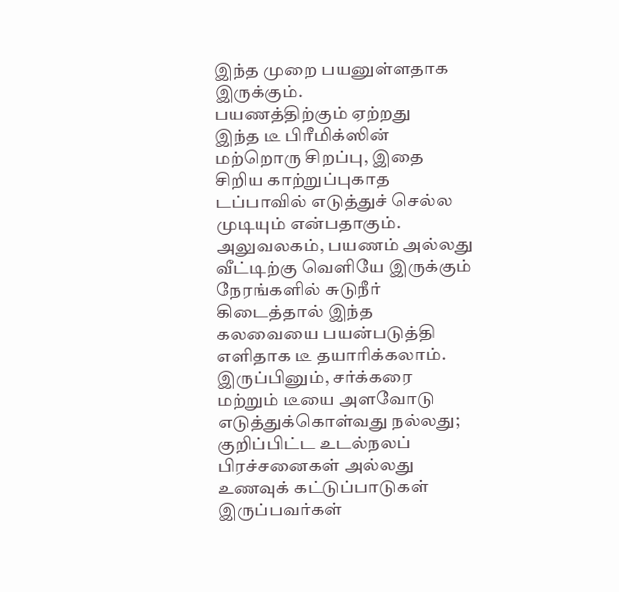இந்த முறை பயனுள்ளதாக இருக்கும்.
பயணத்திற்கும் ஏற்றது
இந்த டீ பிரீமிக்ஸின் மற்றொரு சிறப்பு, இதை சிறிய காற்றுப்புகாத டப்பாவில் எடுத்துச் செல்ல முடியும் என்பதாகும். அலுவலகம், பயணம் அல்லது வீட்டிற்கு வெளியே இருக்கும் நேரங்களில் சுடுநீர் கிடைத்தால் இந்த கலவையை பயன்படுத்தி எளிதாக டீ தயாரிக்கலாம். இருப்பினும், சர்க்கரை மற்றும் டீயை அளவோடு எடுத்துக்கொள்வது நல்லது; குறிப்பிட்ட உடல்நலப் பிரச்சனைகள் அல்லது உணவுக் கட்டுப்பாடுகள் இருப்பவர்கள்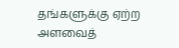தங்களுக்கு ஏற்ற அளவைத்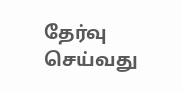தேர்வு செய்வது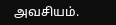அவசியம்.